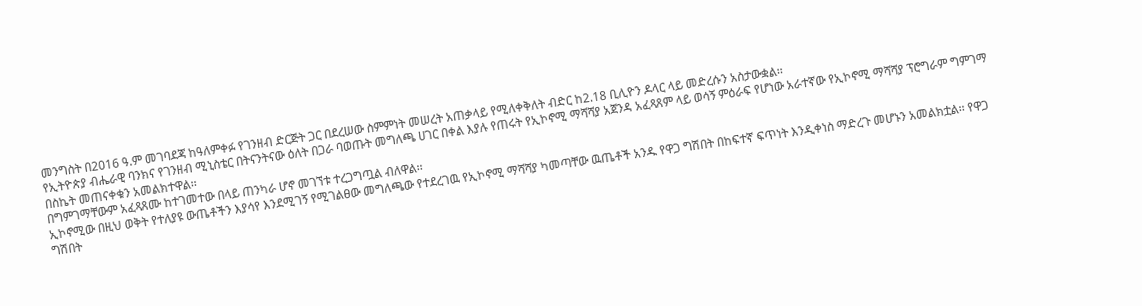መንግስት በ2016 ዓ.ም መገባደጃ ከዓለምቀፉ የገንዘብ ድርጅት ጋር በደረሠው ስምምነት መሠረት አጠቃላይ የሚለቀቅለት ብድር ከ2.18 ቢሊዮን ዶላር ላይ መድረሱን አስታውቋል፡፡
የኢትዮጵያ ብሔራዊ ባንክና የገንዘብ ሚኒስቴር በትናንትናው ዕለት በጋራ ባወጡት መግለጫ ሀገር በቀል እያሉ የጠሩት የኢኮኖሚ ማሻሻያ አጀንዳ አፈጻጸም ላይ ወሳኝ ምዕራፍ የሆነው አራተኛው የኢኮኖሚ ማሻሻያ ፕሮግራም ግምገማ በስኬት መጠናቀቁን አመልክተዋል፡፡
በግምገማቸውም አፈጻጸሙ ከተገመተው በላይ ጠንካራ ሆኖ መገኘቱ ተረጋግጧል ብለዋል፡፡
ኢኮኖሚው በዚህ ወቅት የተለያዩ ውጤቶችን እያሳየ እንደሚገኝ የሚገልፀው መግለጫው የተደረገዉ የኢኮኖሚ ማሻሻያ ካመጣቸው ዉጤቶች አንዱ የዋጋ ግሽበት በከፍተኛ ፍጥነት እንዲቀነስ ማድረጉ መሆኑን አመልክቷል፡፡ የዋጋ ግሽበት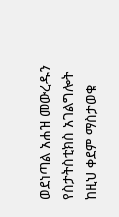ወደነጣል አሐዝ መውረዱን የስታትስቲክስ አገልግሎት ከዚህ ቀደም ማስታወቁ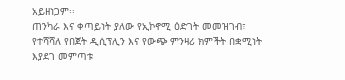አይዘነጋም፡፡
ጠንካራ እና ቀጣይነት ያለው የኢኮኖሚ ዕድገት መመዝገብ፣ የተሻሻለ የበጀት ዲሲፕሊን እና የውጭ ምንዛሪ ክምችት በቋሚነት እያደገ መምጣቱ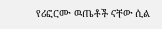የሪፎርሙ ዉጤቶች ናቸው ሲል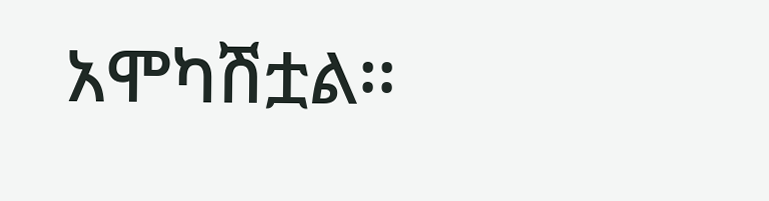አሞካሽቷል፡፡